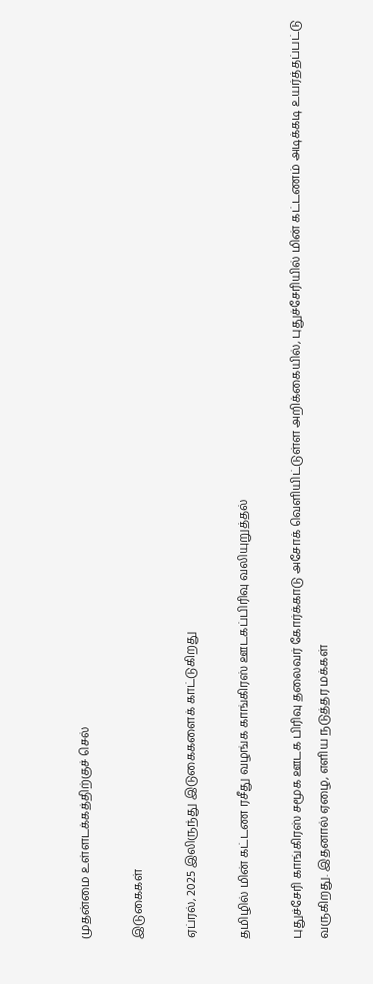முதன்மை உள்ளடக்கத்திற்குச் செல்

இடுகைகள்

ஏப்ரல், 2025 இலிருந்து இடுகைகளைக் காட்டுகிறது

தமிழில் மின் கட்டண ரசீது வழங்க காங்கிரஸ் ஊடகப்பிரிவு வலியுறுத்தல்

புதுச்சேரி காங்கிரஸ் சமூக ஊடக பிரிவு தலைவர் கோர்க்காடு அசோக் வெளியிட்டுள்ள அறிக்கையில், புதுச்சேரியில் மின் கட்டணம் அடிக்கடி உயர்த்தப்பட்டு வருகிறது. இதனால் ஏழை, எளிய நடுத்தர மக்கள்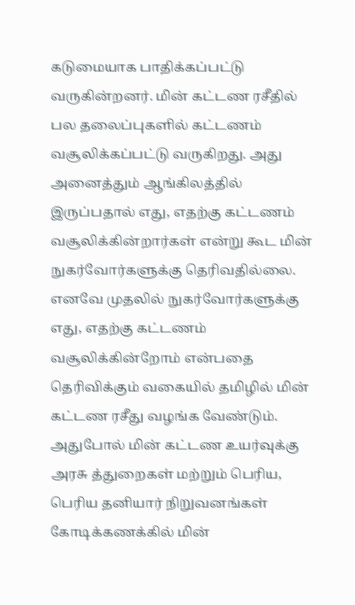கடுமையாக பாதிக்கப்பட்டு வருகின்றனர். மின் கட்டண ரசீதில் பல தலைப்புகளில் கட்டணம் வசூலிக்கப்பட்டு வருகிறது. அது அனைத்தும் ஆங்கிலத்தில் இருப்பதால் எது, எதற்கு கட்டணம் வசூலிக்கின்றார்கள் என்று கூட மின் நுகர்வோர்களுக்கு தெரிவதில்லை. எனவே முதலில் நுகர்வோர்களுக்கு எது, எதற்கு கட்டணம் வசூலிக்கின்றோம் என்பதை தெரிவிக்கும் வகையில் தமிழில் மின் கட்டண ரசீது வழங்க வேண்டும்.  அதுபோல் மின் கட்டண உயர்வுக்கு அரசு த்துறைகள் மற்றும் பெரிய, பெரிய தனியார் நிறுவனங்கள் கோடிக்கணக்கில் மின்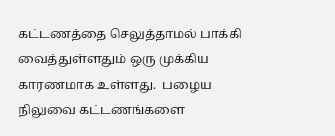கட்டணத்தை செலுத்தாமல் பாக்கி வைத்துள்ளதும் ஒரு முக்கிய காரணமாக உள்ளது.  பழைய நிலுவை கட்டணங்களை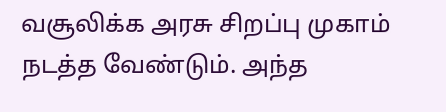வசூலிக்க அரசு சிறப்பு முகாம் நடத்த வேண்டும். அந்த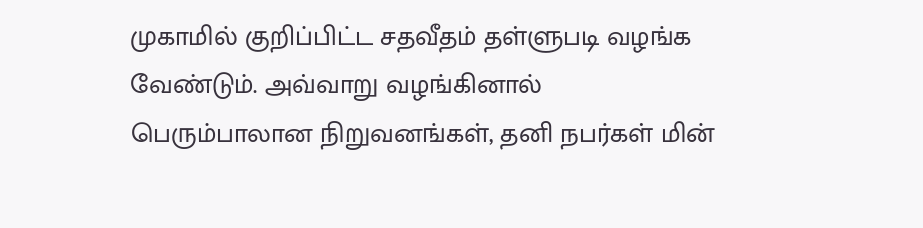முகாமில் குறிப்பிட்ட சதவீதம் தள்ளுபடி வழங்க வேண்டும். அவ்வாறு வழங்கினால் பெரும்பாலான நிறுவனங்கள், தனி நபர்கள் மின்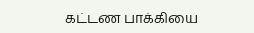கட்டண பாக்கியை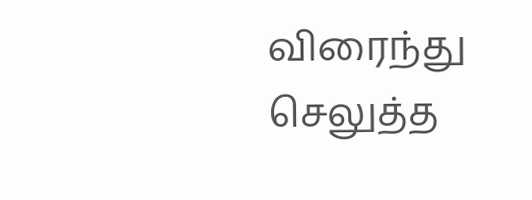விரைந்து செலுத்த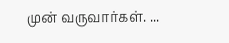முன் வருவார்கள். ...